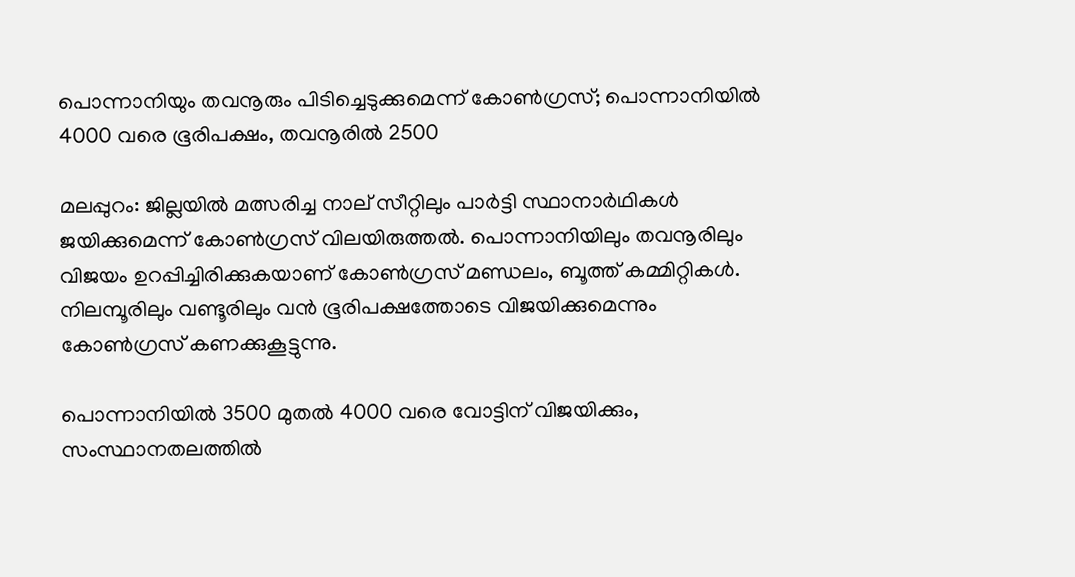പൊന്നാനിയും തവനൂരും പിടിച്ചെടുക്കുമെന്ന് കോൺഗ്രസ്; പൊന്നാനിയിൽ 4000 വരെ ഭൂരിപക്ഷം, തവനൂരിൽ 2500

മലപ്പുറം: ജില്ലയിൽ മത്സരിച്ച നാല് സീറ്റിലും പാർട്ടി സ്ഥാനാർഥികൾ ജയിക്കുമെന്ന് കോൺഗ്രസ് വിലയിരുത്തൽ. പൊന്നാനിയിലും തവനൂരിലും വിജയം ഉറപ്പിച്ചിരിക്കുകയാണ് കോൺഗ്രസ് മണ്ഡലം, ബൂത്ത് കമ്മിറ്റികൾ. നിലമ്പൂരിലും വണ്ടൂരിലും വൻ ഭൂരിപക്ഷത്തോടെ വിജയിക്കുമെന്നും കോൺഗ്രസ് കണക്കുകൂട്ടുന്നു.

പൊന്നാനിയിൽ 3500 മുതൽ 4000 വരെ വോട്ടിന് വിജയിക്കും, സംസ്ഥാനതലത്തിൽ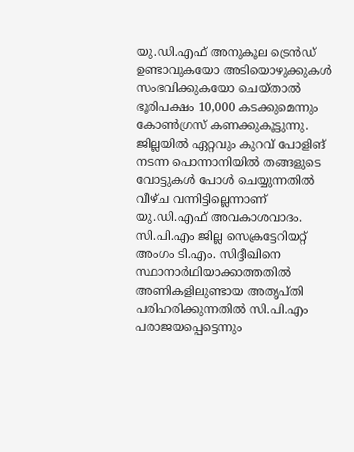യു.ഡി.എഫ് അനുകൂല ട്രെൻഡ് ഉണ്ടാവുകയോ അടിയൊഴുക്കുകൾ സംഭവിക്കുകയോ ചെയ്താൽ ഭൂരിപക്ഷം 10,000 കടക്കുമെന്നും കോൺഗ്രസ് കണക്കുകൂട്ടുന്നു. ജില്ലയിൽ ഏറ്റവും കുറവ് പോളിങ് നടന്ന പൊന്നാനിയിൽ തങ്ങളുടെ വോട്ടുകൾ പോൾ ചെയ്യുന്നതിൽ വീഴ്ച വന്നിട്ടില്ലെന്നാണ് യു.ഡി.എഫ് അവകാശവാദം. സി.പി.എം ജില്ല സെക്രട്ടേറിയറ്റ് അംഗം ടി.എം. സിദ്ദീഖിനെ സ്ഥാനാർഥിയാക്കാത്തതിൽ അണികളിലുണ്ടായ അതൃപ്തി പരിഹരിക്കുന്നതിൽ സി.പി.എം പരാജയപ്പെട്ടെന്നും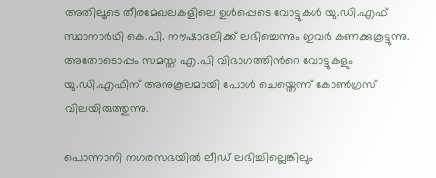അതിലൂടെ തീരമേഖലകളിലെ ഉൾപ്പെടെ വോട്ടുകൾ യു.ഡി.എഫ് സ്ഥാനാർഥി കെ.പി. നൗഷാദലിക്ക് ലഭിച്ചെന്നും ഇവർ കണക്കുകൂട്ടുന്നു. അതോടൊപ്പം സമസ്ത എ.പി വിഭാഗത്തിന്‍റെ വോട്ടുകളും യു.ഡി.എഫിന് അനുകൂലമായി പോൾ ചെയ്തെന്ന് കോൺഗ്രസ് വിലയിരുത്തുന്നു.

പൊന്നാനി നഗരസഭയിൽ ലീഡ് ലഭിച്ചില്ലെങ്കിലും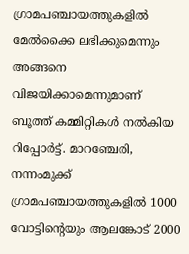ഗ്രാമപഞ്ചായത്തുകളിൽ മേൽക്കൈ ലഭിക്കുമെന്നും അങ്ങനെ വിജയിക്കാമെന്നുമാണ് ബൂത്ത് കമ്മിറ്റികൾ നൽകിയ റിപ്പോർട്ട്. മാറഞ്ചേരി, നന്നംമുക്ക് ഗ്രാമപഞ്ചായത്തുകളിൽ 1000 വോട്ടിന്‍റെയും ആലങ്കോട് 2000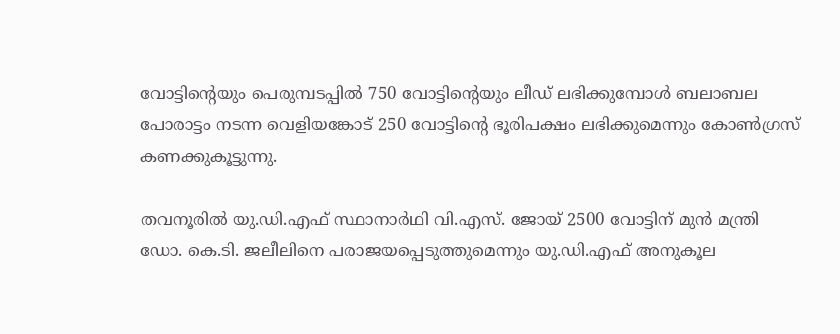വോട്ടിന്‍റെയും പെരുമ്പടപ്പിൽ 750 വോട്ടിന്‍റെയും ലീഡ് ലഭിക്കുമ്പോൾ ബലാബല പോരാട്ടം നടന്ന വെളിയങ്കോട് 250 വോട്ടിന്‍റെ ഭൂരിപക്ഷം ലഭിക്കുമെന്നും കോൺഗ്രസ് കണക്കുകൂട്ടുന്നു.

തവനൂരിൽ യു.ഡി.എഫ് സ്ഥാനാർഥി വി.എസ്. ജോയ് 2500 വോട്ടിന് മുൻ മന്ത്രി ഡോ. കെ.ടി. ജലീലിനെ പരാജയപ്പെടുത്തുമെന്നും യു.ഡി.എഫ് അനുകൂല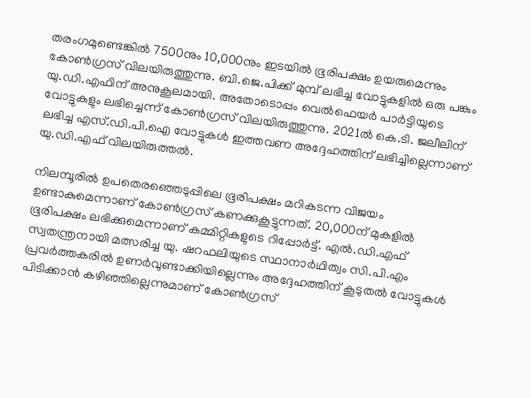തരംഗമുണ്ടെങ്കിൽ 7500നും 10,000നും ഇടയിൽ ഭൂരിപക്ഷം ഉയരുമെന്നും കോൺഗ്രസ് വിലയിരുത്തുന്നു. ബി.ജെ.പിക്ക് മുമ്പ് ലഭിച്ച വോട്ടുകളിൽ ഒരു പങ്കും യു.ഡി.എഫിന് അനുകൂലമായി. അതോടൊപ്പം വെൽഫെയർ പാർട്ടിയുടെ വോട്ടുകളും ലഭിച്ചെന്ന് കോൺഗ്രസ് വിലയിരുത്തുന്നു. 2021ൽ കെ.ടി. ജലീലിന് ലഭിച്ച എസ്.ഡി.പി.ഐ വോട്ടുകൾ ഇത്തവണ അദ്ദേഹത്തിന് ലഭിച്ചില്ലെന്നാണ് യു.ഡി.എഫ് വിലയിരുത്തൽ.

നിലമ്പൂരിൽ ഉപതെരഞ്ഞെടുപ്പിലെ ഭൂരിപക്ഷം മറികടന്ന വിജയം ഉണ്ടാകുമെന്നാണ് കോൺഗ്രസ് കണക്കുകൂട്ടുന്നത്. 20,000ന് മുകളിൽ ഭൂരിപക്ഷം ലഭിക്കുമെന്നാണ് കമ്മിറ്റികളുടെ റിപ്പോർട്ട്. എൽ.ഡി.എഫ് സ്വതന്ത്രനായി മത്സരിച്ച യു. ഷറഫലിയുടെ സ്ഥാനാർഥിത്വം സി.പി.എം പ്രവർത്തകരിൽ ഉണർവുണ്ടാക്കിയില്ലെന്നും അദ്ദേഹത്തിന് കൂടുതൽ വോട്ടുകൾ പിടിക്കാൻ കഴിഞ്ഞില്ലെന്നുമാണ് കോൺഗ്രസ്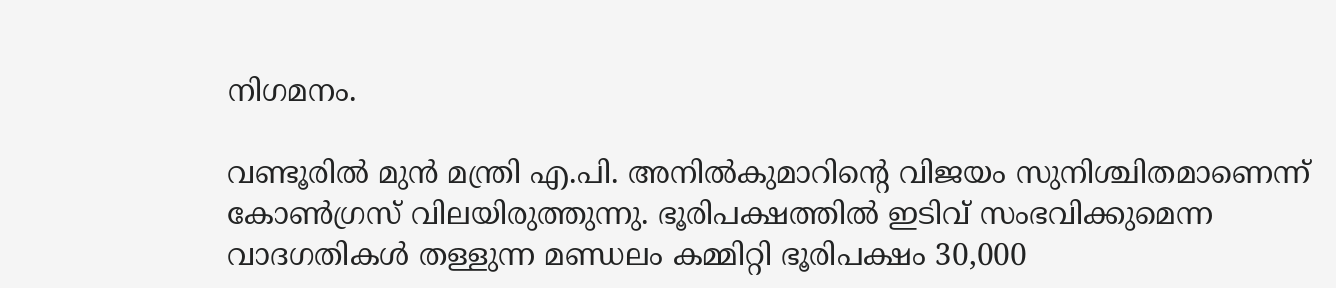നിഗമനം.

വണ്ടൂരിൽ മുൻ മന്ത്രി എ.പി. അനിൽകുമാറിന്റെ വിജയം സുനിശ്ചിതമാണെന്ന് കോൺഗ്രസ് വിലയിരുത്തുന്നു. ഭൂരിപക്ഷത്തിൽ ഇടിവ് സംഭവിക്കുമെന്ന വാദഗതികൾ തള്ളുന്ന മണ്ഡലം കമ്മിറ്റി ഭൂരിപക്ഷം 30,000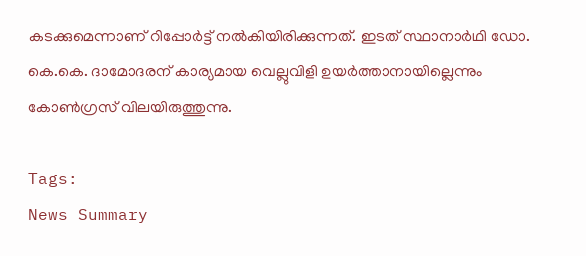കടക്കുമെന്നാണ് റിപ്പോർട്ട് നൽകിയിരിക്കുന്നത്. ഇടത് സ്ഥാനാർഥി ഡോ. കെ.കെ. ദാമോദരന് കാര്യമായ വെല്ലുവിളി ഉയർത്താനായില്ലെന്നും കോൺഗ്രസ് വിലയിരുത്തുന്നു.

Tags:
News Summary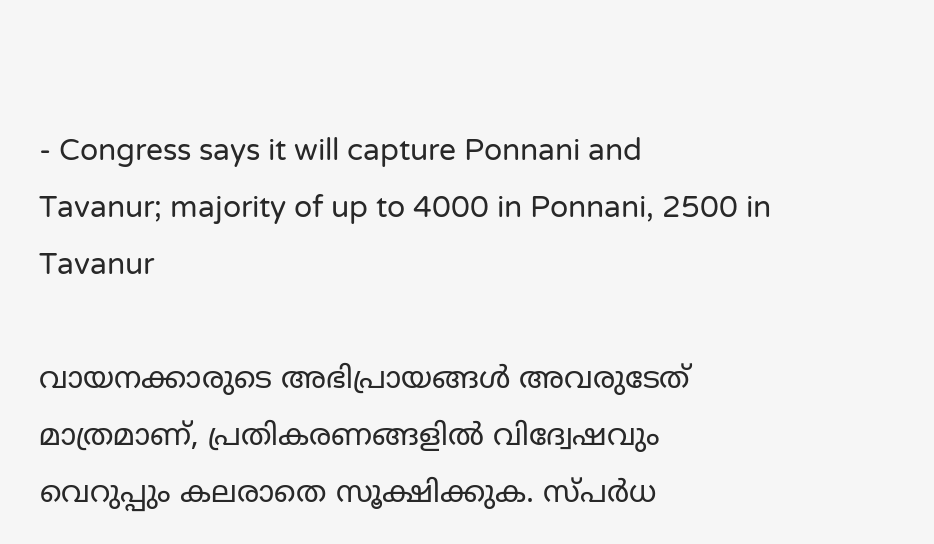- Congress says it will capture Ponnani and Tavanur; majority of up to 4000 in Ponnani, 2500 in Tavanur

വായനക്കാരുടെ അഭിപ്രായങ്ങള്‍ അവരുടേത് മാത്രമാണ്, പ്രതികരണങ്ങളിൽ വിദ്വേഷവും വെറുപ്പും കലരാതെ സൂക്ഷിക്കുക. സ്പർധ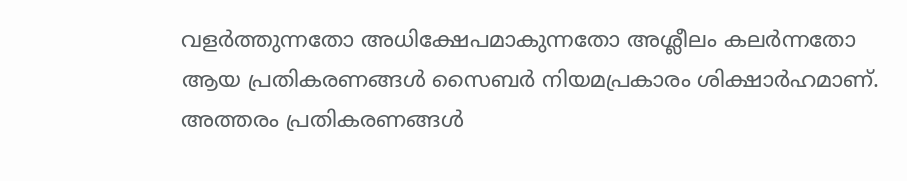വളർത്തുന്നതോ അധിക്ഷേപമാകുന്നതോ അശ്ലീലം കലർന്നതോ ആയ പ്രതികരണങ്ങൾ സൈബർ നിയമപ്രകാരം ശിക്ഷാർഹമാണ്. അത്തരം പ്രതികരണങ്ങൾ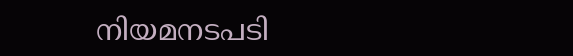നിയമനടപടി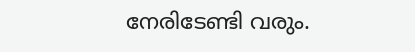നേരിടേണ്ടി വരും.